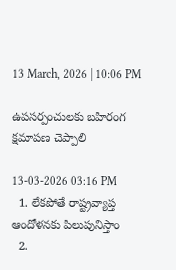13 March, 2026 | 10:06 PM

ఉపసర్పంచులకు బహిరంగ క్షమాపణ చెప్పాలి

13-03-2026 03:16 PM
  1. లేకపోతే రాష్ట్రవ్యాప్త ఆందోళనకు పిలుపునిస్తాం
  2.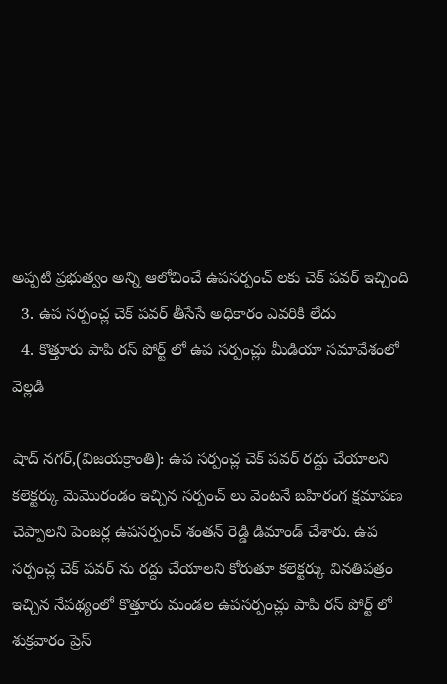అప్పటి ప్రభుత్వం అన్ని ఆలోచించే ఉపసర్పంచ్ లకు చెక్ పవర్ ఇచ్చింది
  3. ఉప సర్పంచ్ల చెక్ పవర్ తీసేసే అధికారం ఎవరికి లేదు
  4. కొత్తూరు పాపి రస్ పోర్ట్ లో ఉప సర్పంచ్లు మీడియా సమావేశంలో వెల్లడి

షాద్ నగర్,(విజయక్రాంతి): ఉప సర్పంచ్ల చెక్ పవర్ రద్దు చేయాలని కలెక్టర్కు మెమొరండం ఇచ్చిన సర్పంచ్ లు వెంటనే బహిరంగ క్షమాపణ చెప్పాలని పెంజర్ల ఉపసర్పంచ్ శంతన్ రెడ్డి డిమాండ్ చేశారు. ఉప సర్పంచ్ల చెక్ పవర్ ను రద్దు చేయాలని కోరుతూ కలెక్టర్కు వినతిపత్రం ఇచ్చిన నేపథ్యంలో కొత్తూరు మండల ఉపసర్పంచ్లు పాపి రస్ పోర్ట్ లో శుక్రవారం ప్రెస్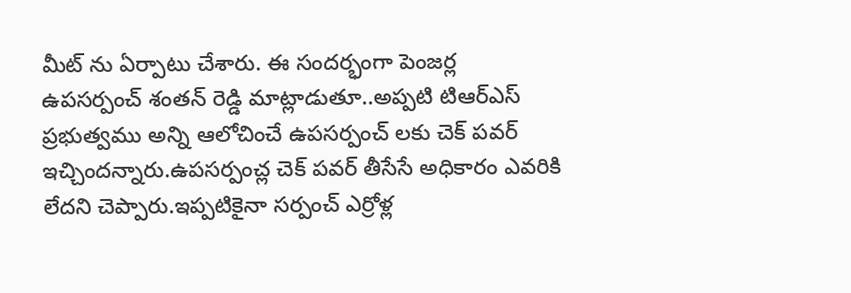మీట్ ను ఏర్పాటు చేశారు. ఈ సందర్భంగా పెంజర్ల ఉపసర్పంచ్ శంతన్ రెడ్డి మాట్లాడుతూ..అప్పటి టిఆర్ఎస్ ప్రభుత్వము అన్ని ఆలోచించే ఉపసర్పంచ్ లకు చెక్ పవర్ ఇచ్చిందన్నారు.ఉపసర్పంచ్ల చెక్ పవర్ తీసేసే అధికారం ఎవరికి లేదని చెప్పారు.ఇప్పటికైనా సర్పంచ్ ఎర్రోళ్ల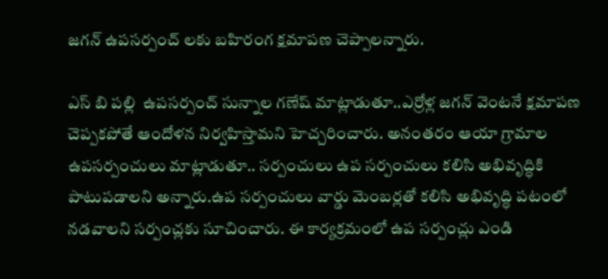జగన్ ఉపసర్పంచ్ లకు బహిరంగ క్షమాపణ చెప్పాలన్నారు.

ఎస్ బి పల్లి  ఉపసర్పంచ్ సున్నాల గణేష్ మాట్లాడుతూ..ఎర్రోళ్ల జగన్ వెంటనే క్షమాపణ చెప్పకపోతే ఆందోళన నిర్వహిస్తామని హెచ్చరించారు. అనంతరం ఆయా గ్రామాల ఉపసర్పంచులు మాట్లాడుతూ.. సర్పంచులు ఉప సర్పంచులు కలిసి అభివృద్ధికి పాటుపడాలని అన్నారు.ఉప సర్పంచులు వార్డు మెంబర్లతో కలిసి అభివృద్ధి పటంలో నడవాలని సర్పంచ్లకు సూచించారు. ఈ కార్యక్రమంలో ఉప సర్పంచ్లు ఎండి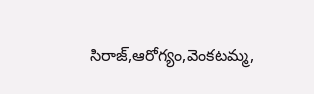సిరాజ్,ఆరోగ్యం,వెంకటమ్మ,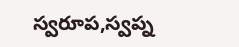స్వరూప,స్వప్న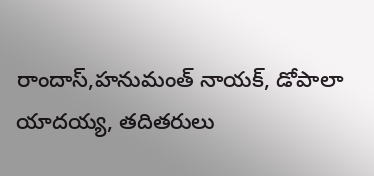రాందాస్,హనుమంత్ నాయక్, డోపాలా యాదయ్య, తదితరులు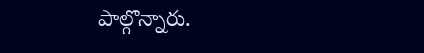పాల్గొన్నారు.